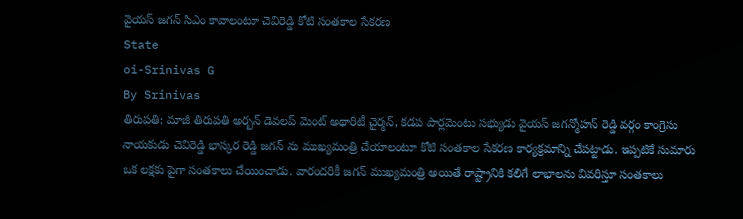వైయస్ జగన్ సిఎం కావాలంటూ చెవిరెడ్డి కోటి సంతకాల సేకరణ
State
oi-Srinivas G
By Srinivas
తిరుపతి: మాజీ తిరుపతి అర్బన్ డెవలప్ మెంట్ అథారిటీ చైర్మన్, కడప పార్లమెంటు సభ్యుడు వైయస్ జగన్మోహన్ రెడ్డి వర్గం కాంగ్రెసు నాయకుడు చెవిరెడ్డి భాస్కర రెడ్డి జగన్ ను ముఖ్యమంత్రి చేయాలంటూ కోటి సంతకాల సేకరణ కార్యక్రమాన్ని చేపట్టాడు. ఇప్పటికే సుమారు ఒక లక్షకు పైగా సంతకాలు చేయించాడు. వారందరికీ జగన్ ముఖ్యమంత్రి అయితే రాష్ట్రానికి కలిగే లాభాలను వివరిస్తూ సంతకాలు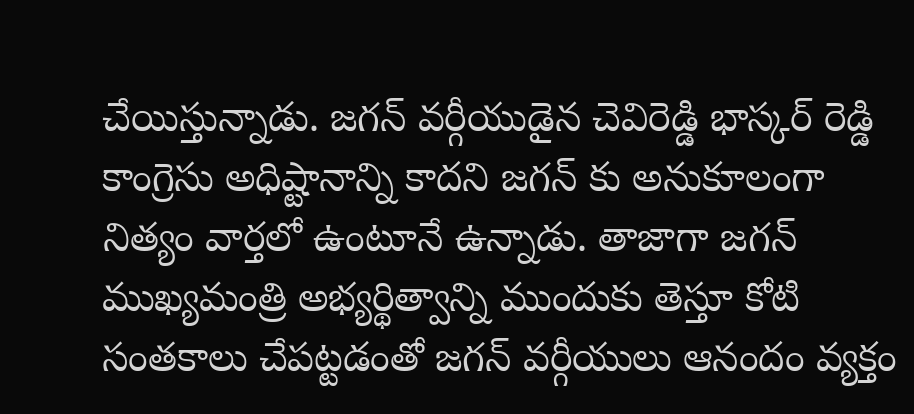చేయిస్తున్నాడు. జగన్ వర్గీయుడైన చెవిరెడ్డి భాస్కర్ రెడ్డి కాంగ్రెసు అధిష్టానాన్ని కాదని జగన్ కు అనుకూలంగా నిత్యం వార్తలో ఉంటూనే ఉన్నాడు. తాజాగా జగన్ ముఖ్యమంత్రి అభ్యర్థిత్వాన్ని ముందుకు తెస్తూ కోటి సంతకాలు చేపట్టడంతో జగన్ వర్గీయులు ఆనందం వ్యక్తం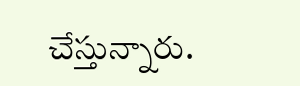చేస్తున్నారు.